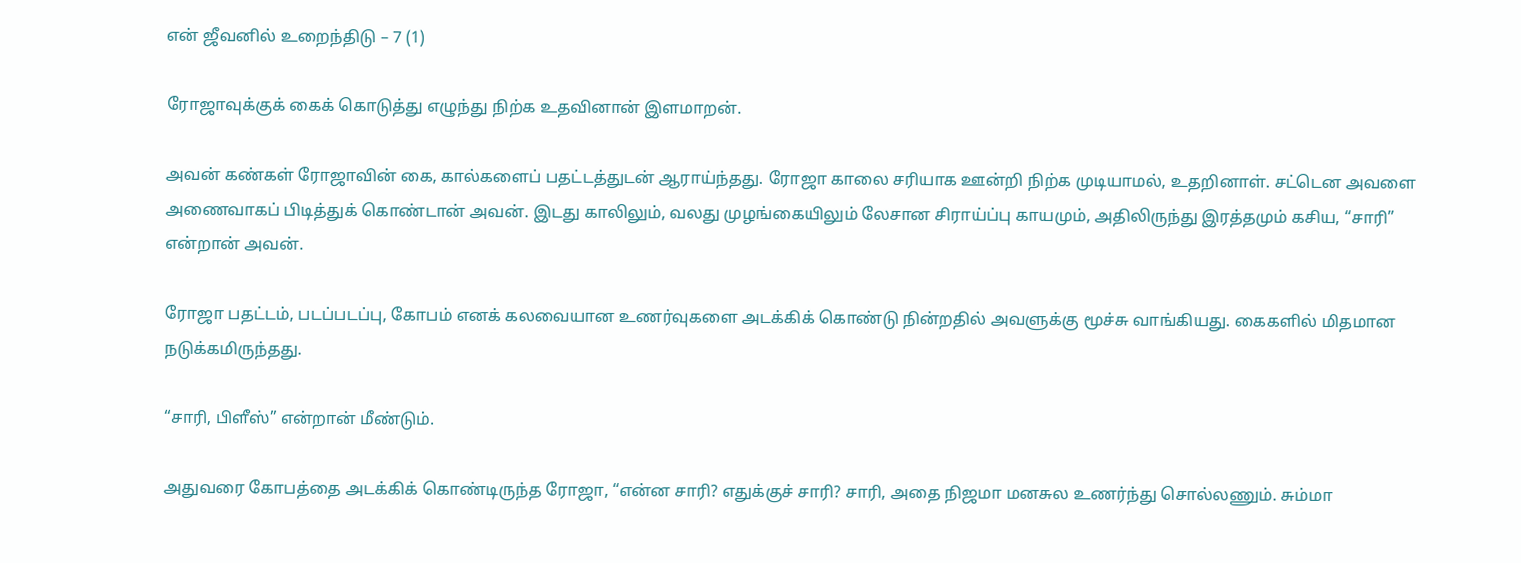என் ஜீவனில் உறைந்திடு – 7 (1)

ரோஜாவுக்குக் கைக் கொடுத்து எழுந்து நிற்க உதவினான் இளமாறன்.

அவன் கண்கள் ரோஜாவின் கை, கால்களைப் பதட்டத்துடன் ஆராய்ந்தது. ரோஜா காலை சரியாக ஊன்றி நிற்க முடியாமல், உதறினாள். சட்டென அவளை அணைவாகப் பிடித்துக் கொண்டான் அவன். இடது காலிலும், வலது முழங்கையிலும் லேசான சிராய்ப்பு காயமும், அதிலிருந்து இரத்தமும் கசிய, “சாரி” என்றான் அவன்.

ரோஜா பதட்டம், படப்படப்பு, கோபம் எனக் கலவையான உணர்வுகளை அடக்கிக் கொண்டு நின்றதில் அவளுக்கு மூச்சு வாங்கியது. கைகளில் மிதமான நடுக்கமிருந்தது.

“சாரி, பிளீஸ்” என்றான் மீண்டும்.

அதுவரை கோபத்தை அடக்கிக் கொண்டிருந்த ரோஜா, “என்ன சாரி? எதுக்குச் சாரி? சாரி, அதை நிஜமா மனசுல உணர்ந்து சொல்லணும். சும்மா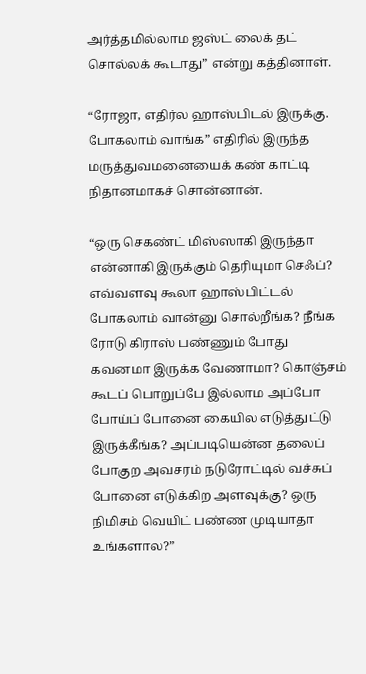அர்த்தமில்லாம ஜஸ்ட் லைக் தட் சொல்லக் கூடாது” என்று கத்தினாள்.

“ரோஜா, எதிர்ல ஹாஸ்பிடல் இருக்கு. போகலாம் வாங்க” எதிரில் இருந்த மருத்துவமனையைக் கண் காட்டி நிதானமாகச் சொன்னான்.

“ஒரு செகண்ட் மிஸ்ஸாகி இருந்தா என்னாகி இருக்கும் தெரியுமா செஃப்? எவ்வளவு கூலா ஹாஸ்பிட்டல் போகலாம் வான்னு சொல்றீங்க? நீங்க ரோடு கிராஸ் பண்ணும் போது கவனமா இருக்க வேணாமா? கொஞ்சம் கூடப் பொறுப்பே இல்லாம அப்போ போய்ப் போனை கையில எடுத்துட்டு இருக்கீங்க? அப்படியென்ன தலைப் போகுற அவசரம் நடுரோட்டில் வச்சுப் போனை எடுக்கிற அளவுக்கு? ஒரு நிமிசம் வெயிட் பண்ண முடியாதா உங்களால?”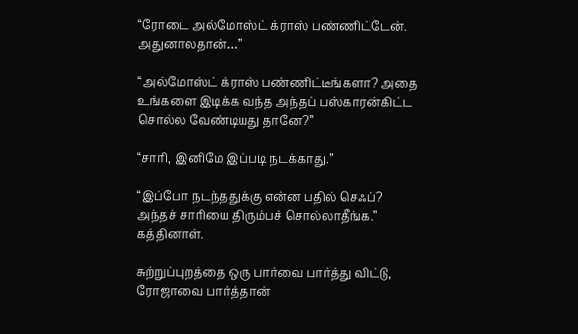“ரோடை அல்மோஸ்ட் க்ராஸ் பண்ணிட்டேன். அதுனாலதான்…”

“அல்மோஸ்ட் க்ராஸ் பண்ணிட்டீங்களா? அதை உங்களை இடிக்க வந்த அந்தப் பஸ்காரன்கிட்ட சொல்ல வேண்டியது தானே?”

“சாரி, இனிமே இப்படி நடக்காது.”

“இப்போ நடந்ததுக்கு என்ன பதில் செஃப்? அந்தச் சாரியை திரும்பச் சொல்லாதீங்க.” கத்தினாள்.

சுற்றுப்புறத்தை ஒரு பார்வை பார்த்து விட்டு, ரோஜாவை பார்த்தான்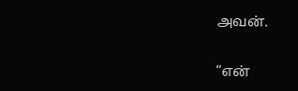அவன்.

“என்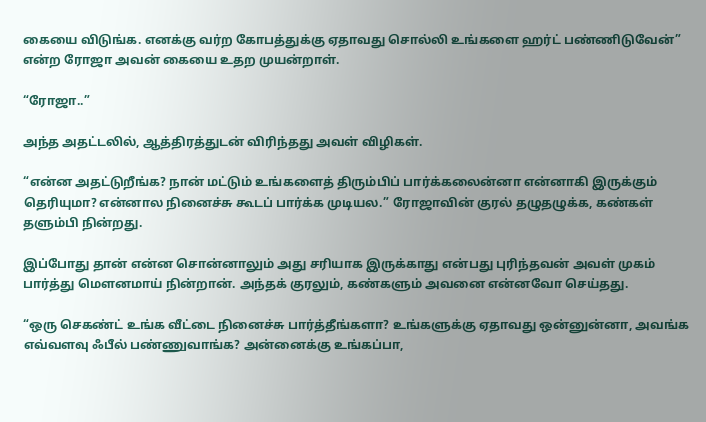கையை விடுங்க. எனக்கு வர்ற கோபத்துக்கு ஏதாவது சொல்லி உங்களை ஹர்ட் பண்ணிடுவேன்” என்ற ரோஜா அவன் கையை உதற முயன்றாள்.

“ரோஜா..”

அந்த அதட்டலில், ஆத்திரத்துடன் விரிந்தது அவள் விழிகள்.

“என்ன அதட்டுறீங்க? நான் மட்டும் உங்களைத் திரும்பிப் பார்க்கலைன்னா என்னாகி இருக்கும் தெரியுமா? என்னால நினைச்சு கூடப் பார்க்க முடியல.” ரோஜாவின் குரல் தழுதழுக்க, கண்கள் தளும்பி நின்றது.

இப்போது தான் என்ன சொன்னாலும் அது சரியாக இருக்காது என்பது புரிந்தவன் அவள் முகம் பார்த்து மௌனமாய் நின்றான். அந்தக் குரலும், கண்களும் அவனை என்னவோ செய்தது.

“ஒரு செகண்ட் உங்க வீட்டை நினைச்சு பார்த்தீங்களா? உங்களுக்கு ஏதாவது ஒன்னுன்னா, அவங்க எவ்வளவு ஃபீல் பண்ணுவாங்க? அன்னைக்கு உங்கப்பா,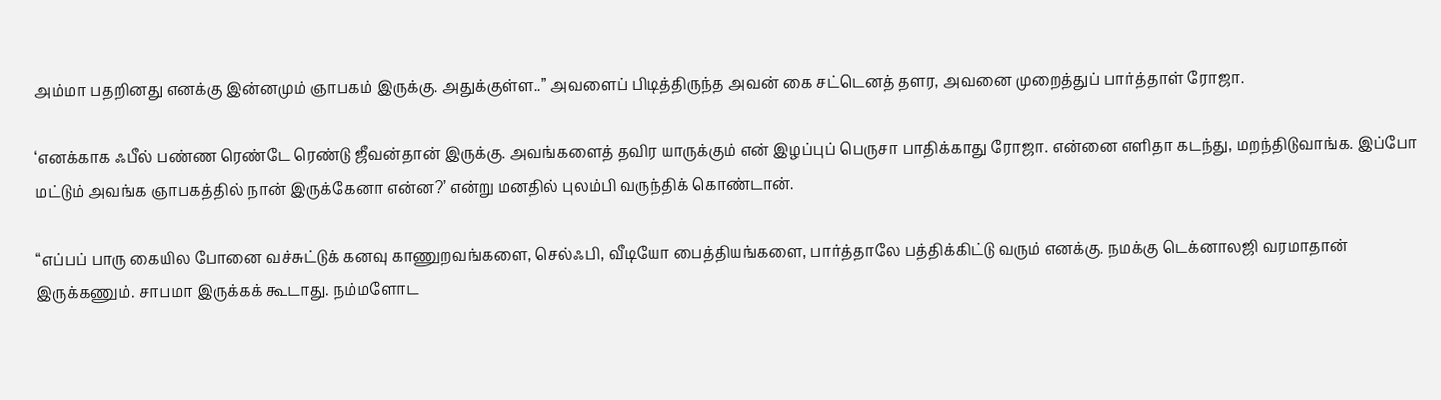அம்மா பதறினது எனக்கு இன்னமும் ஞாபகம் இருக்கு. அதுக்குள்ள..” அவளைப் பிடித்திருந்த அவன் கை சட்டெனத் தளர, அவனை முறைத்துப் பார்த்தாள் ரோஜா.

‘எனக்காக ஃபீல் பண்ண ரெண்டே ரெண்டு ஜீவன்தான் இருக்கு. அவங்களைத் தவிர யாருக்கும் என் இழப்புப் பெருசா பாதிக்காது ரோஜா. என்னை எளிதா கடந்து, மறந்திடுவாங்க. இப்போ மட்டும் அவங்க ஞாபகத்தில் நான் இருக்கேனா என்ன?’ என்று மனதில் புலம்பி வருந்திக் கொண்டான்.

“எப்பப் பாரு கையில போனை வச்சுட்டுக் கனவு காணுறவங்களை, செல்ஃபி, வீடியோ பைத்தியங்களை, பார்த்தாலே பத்திக்கிட்டு வரும் எனக்கு. நமக்கு டெக்னாலஜி வரமாதான் இருக்கணும். சாபமா இருக்கக் கூடாது. நம்மளோட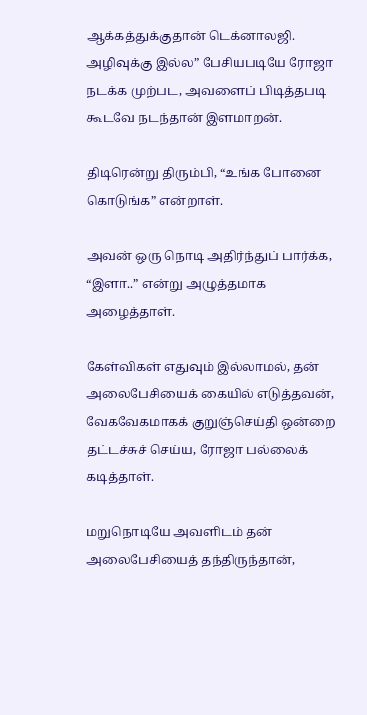ஆக்கத்துக்குதான் டெக்னாலஜி. அழிவுக்கு இல்ல” பேசியபடியே ரோஜா நடக்க முற்பட, அவளைப் பிடித்தபடி கூடவே நடந்தான் இளமாறன்.

திடிரென்று திரும்பி, “உங்க போனை கொடுங்க” என்றாள்.

அவன் ஒரு நொடி அதிர்ந்துப் பார்க்க, “இளா..” என்று அழுத்தமாக அழைத்தாள்.

கேள்விகள் எதுவும் இல்லாமல், தன் அலைபேசியைக் கையில் எடுத்தவன், வேகவேகமாகக் குறுஞ்செய்தி ஒன்றை தட்டச்சுச் செய்ய, ரோஜா பல்லைக் கடித்தாள்.

மறுநொடியே அவளிடம் தன் அலைபேசியைத் தந்திருந்தான்,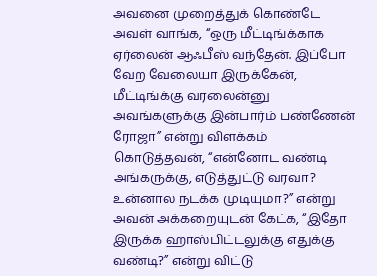அவனை முறைத்துக் கொண்டே அவள் வாங்க, “ஒரு மீட்டிங்க்காக ஏர்லைன் ஆஃபீஸ் வந்தேன். இப்போ வேற வேலையா இருக்கேன், மீட்டிங்க்கு வரலைன்னு அவங்களுக்கு இன்பார்ம் பண்ணேன் ரோஜா” என்று விளக்கம் கொடுத்தவன், “என்னோட வண்டி அங்கருக்கு, எடுத்துட்டு வரவா? உன்னால நடக்க முடியுமா?” என்று அவன் அக்கறையுடன் கேட்க, “இதோ இருக்க ஹாஸ்பிட்டலுக்கு எதுக்கு வண்டி?” என்று விட்டு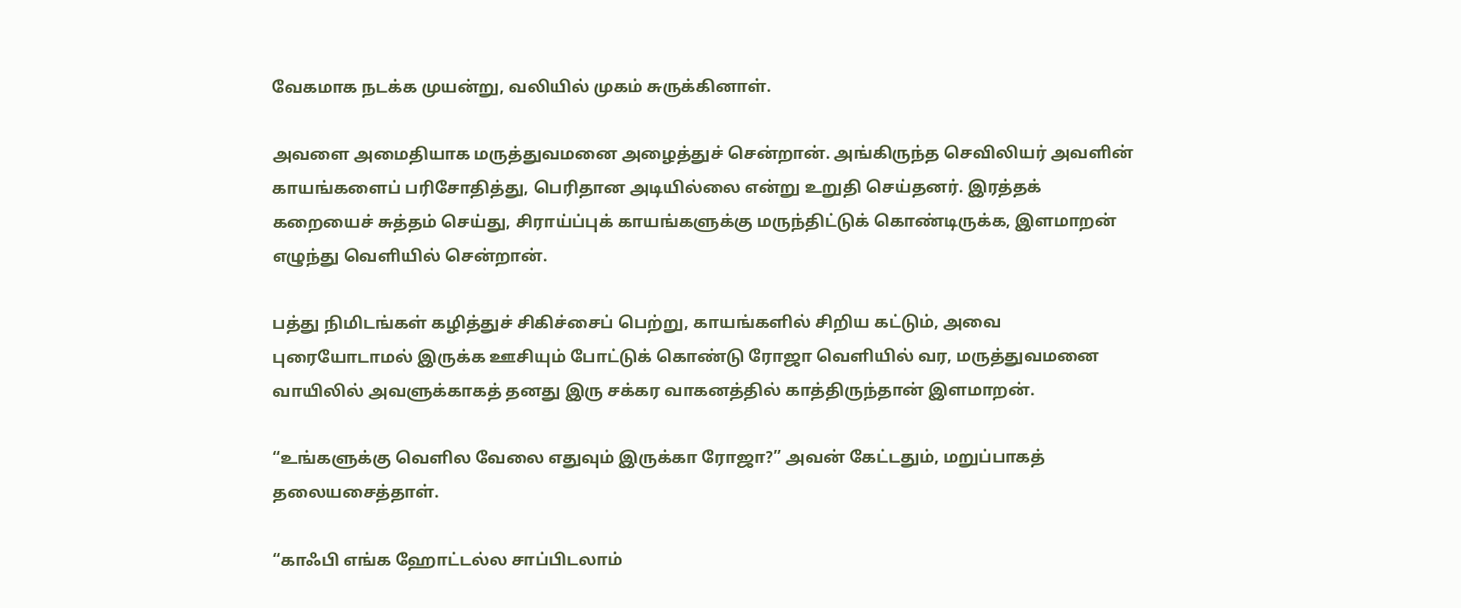வேகமாக நடக்க முயன்று, வலியில் முகம் சுருக்கினாள்‌.

அவளை அமைதியாக மருத்துவமனை அழைத்துச் சென்றான். அங்கிருந்த செவிலியர் அவளின் காயங்களைப் பரிசோதித்து, பெரிதான அடியில்லை என்று உறுதி செய்தனர். இரத்தக் கறையைச் சுத்தம் செய்து, சிராய்ப்புக் காயங்களுக்கு மருந்திட்டுக் கொண்டிருக்க, இளமாறன் எழுந்து வெளியில் சென்றான்.

பத்து நிமிடங்கள் கழித்துச் சிகிச்சைப் பெற்று, காயங்களில் சிறிய கட்டும், அவை புரையோடாமல் இருக்க ஊசியும் போட்டுக் கொண்டு ரோஜா வெளியில் வர, மருத்துவமனை வாயிலில் அவளுக்காகத் தனது இரு சக்கர வாகனத்தில் காத்திருந்தான் இளமாறன்.

“உங்களுக்கு வெளில வேலை எதுவும் இருக்கா ரோஜா?” அவன் கேட்டதும், மறுப்பாகத் தலையசைத்தாள்.

“காஃபி எங்க ஹோட்டல்ல சாப்பிடலாம்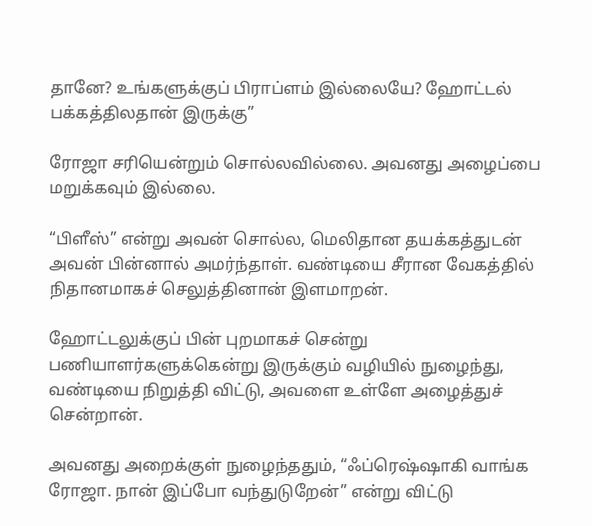தானே? உங்களுக்குப் பிராப்ளம் இல்லையே? ஹோட்டல் பக்கத்திலதான் இருக்கு”

ரோஜா சரியென்றும் சொல்லவில்லை. அவனது அழைப்பை மறுக்கவும் இல்லை.

“பிளீஸ்” என்று அவன் சொல்ல, மெலிதான தயக்கத்துடன் அவன் பின்னால் அமர்ந்தாள். வண்டியை சீரான வேகத்தில் நிதானமாகச் செலுத்தினான் இளமாறன்.

ஹோட்டலுக்குப் பின் புறமாகச் சென்று பணியாளர்களுக்கென்று இருக்கும் வழியில் நுழைந்து, வண்டியை நிறுத்தி விட்டு, அவளை உள்ளே அழைத்துச் சென்றான்.

அவனது அறைக்குள் நுழைந்ததும், “ஃப்ரெஷ்ஷாகி வாங்க ரோஜா. நான் இப்போ வந்துடுறேன்” என்று விட்டு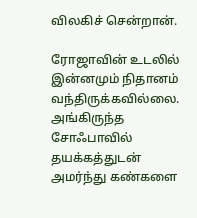விலகிச் சென்றான்.

ரோஜாவின் உடலில் இன்னமும் நிதானம் வந்திருக்கவில்லை. அங்கிருந்த சோஃபாவில் தயக்கத்துடன் அமர்ந்து கண்களை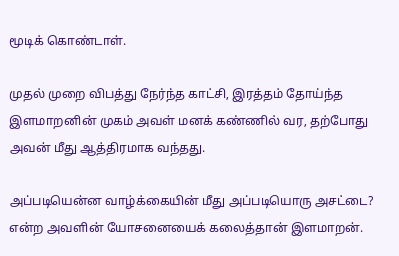மூடிக் கொண்டாள்.

முதல் முறை விபத்து நேர்ந்த காட்சி, இரத்தம் தோய்ந்த இளமாறனின் முகம் அவள் மனக் கண்ணில் வர, தற்போது அவன் மீது ஆத்திரமாக வந்தது.

அப்படியென்ன வாழ்க்கையின் மீது அப்படியொரு அசட்டை? என்ற அவளின் யோசனையைக் கலைத்தான் இளமாறன்.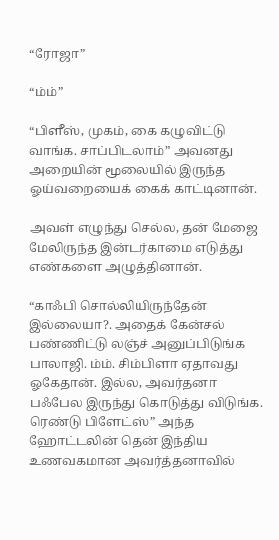“ரோஜா”

“ம்ம்”

“பிளீஸ், முகம், கை கழுவிட்டு வாங்க. சாப்பிடலாம்” அவனது அறையின் மூலையில் இருந்த ஓய்வறையைக் கைக் காட்டினான்.

அவள் எழுந்து செல்ல, தன் மேஜை மேலிருந்த இன்டர்காமை எடுத்து எண்களை அழுத்தினான்.

“காஃபி சொல்லியிருந்தேன் இல்லையா?. அதைக் கேன்சல் பண்ணிட்டு லஞ்ச் அனுப்பிடுங்க பாலாஜி. ம்ம். சிம்பிளா ஏதாவது ஓகேதான். இல்ல, அவர்தனா பஃபேல இருந்து கொடுத்து விடுங்க. ரெண்டு பிளேட்ஸ்” அந்த ஹோட்டலின் தென் இந்திய உணவகமான அவர்த்தனாவில்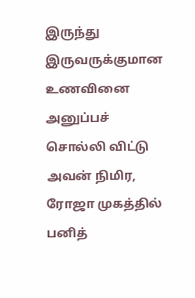இருந்து இருவருக்குமான உணவினை அனுப்பச் சொல்லி விட்டு அவன் நிமிர, ரோஜா முகத்தில் பனித்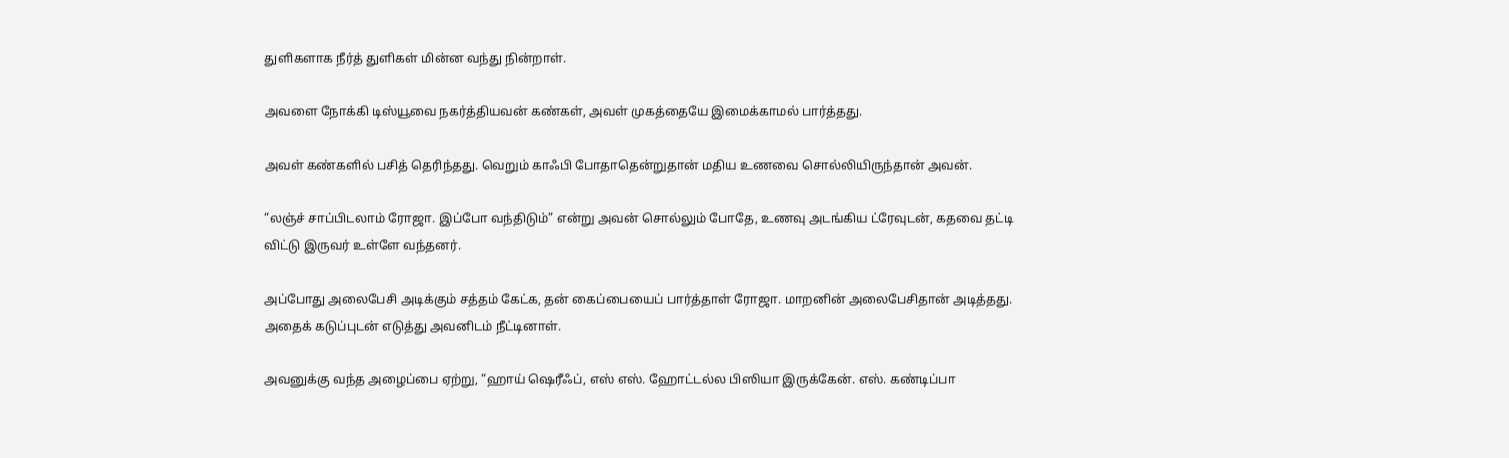துளிகளாக நீர்த் துளிகள் மின்ன வந்து நின்றாள்.

அவளை நோக்கி டிஸ்யூவை நகர்த்தியவன் கண்கள், அவள் முகத்தையே இமைக்காமல் பார்த்தது.

அவள் கண்களில் பசித் தெரிந்தது. வெறும் காஃபி போதாதென்றுதான் மதிய உணவை சொல்லியிருந்தான் அவன்.

“லஞ்ச் சாப்பிடலாம் ரோஜா. இப்போ வந்திடும்” என்று அவன் சொல்லும் போதே, உணவு அடங்கிய ட்ரேவுடன், கதவை தட்டி விட்டு இருவர் உள்ளே வந்தனர்.

அப்போது அலைபேசி அடிக்கும் சத்தம் கேட்க, தன் கைப்பையைப் பார்த்தாள் ரோஜா. மாறனின் அலைபேசிதான் அடித்தது. அதைக் கடுப்புடன் எடுத்து அவனிடம் நீட்டினாள்.

அவனுக்கு வந்த அழைப்பை ஏற்று, “ஹாய் ஷெரீஃப், எஸ் எஸ். ஹோட்டல்ல பிஸியா இருக்கேன். எஸ். கண்டிப்பா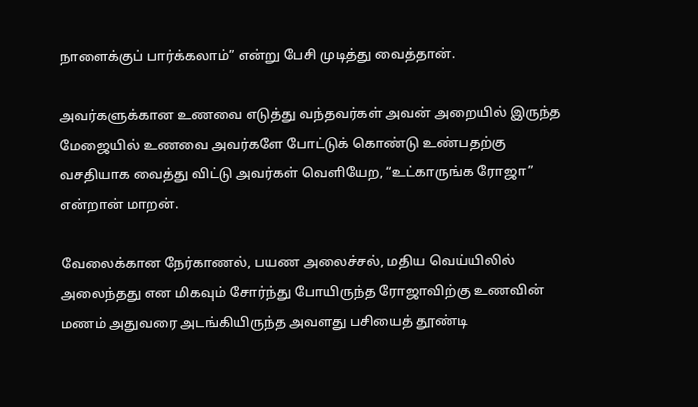நாளைக்குப் பார்க்கலாம்” என்று பேசி முடித்து வைத்தான்.

அவர்களுக்கான உணவை எடுத்து வந்தவர்கள் அவன் அறையில் இருந்த மேஜையில் உணவை அவர்களே போட்டுக் கொண்டு உண்பதற்கு வசதியாக வைத்து விட்டு அவர்கள் வெளியேற, “உட்காருங்க ரோஜா” என்றான் மாறன்.

வேலைக்கான நேர்காணல், பயண அலைச்சல், மதிய வெய்யிலில் அலைந்தது என மிகவும் சோர்ந்து போயிருந்த ரோஜாவிற்கு உணவின் மணம் அதுவரை அடங்கியிருந்த அவளது பசியைத் தூண்டி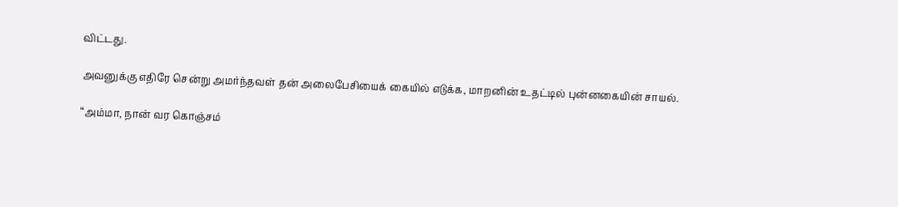விட்டது.

அவனுக்கு எதிரே சென்று அமர்ந்தவள் தன் அலைபேசியைக் கையில் எடுக்க, மாறனின் உதட்டில் புன்னகையின் சாயல்.

“அம்மா, நான் வர கொஞ்சம்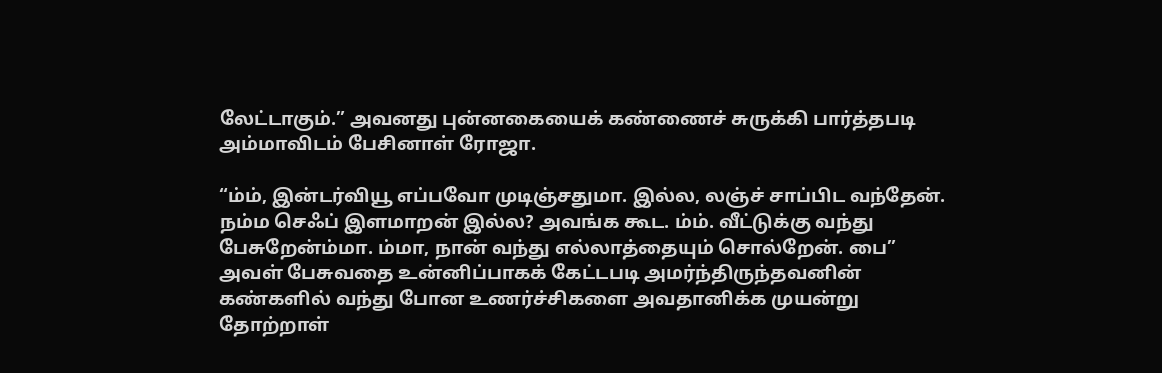லேட்டாகும்.” அவனது புன்னகையைக் கண்ணைச் சுருக்கி பார்த்தபடி அம்மாவிடம் பேசினாள் ரோஜா.

“ம்ம், இன்டர்வியூ எப்பவோ முடிஞ்சதுமா. இல்ல, லஞ்ச் சாப்பிட வந்தேன். நம்ம செஃப் இளமாறன் இல்ல? அவங்க கூட. ம்ம். வீட்டுக்கு வந்து பேசுறேன்ம்மா. ம்மா, நான் வந்து எல்லாத்தையும் சொல்றேன். பை” அவள் பேசுவதை உன்னிப்பாகக் கேட்டபடி அமர்ந்திருந்தவனின் கண்களில் வந்து போன உணர்ச்சிகளை அவதானிக்க முயன்று தோற்றாள்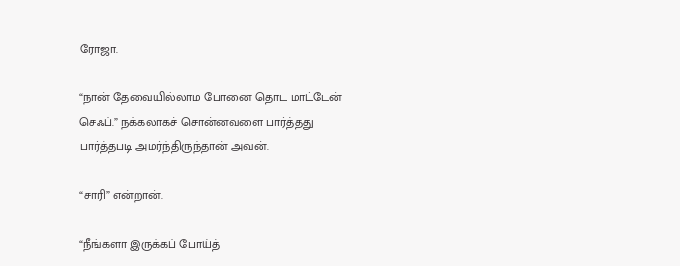ரோஜா.

“நான் தேவையில்லாம போனை தொட மாட்டேன் செஃப்.” நக்கலாகச் சொன்னவளை பார்த்தது பார்த்தபடி அமர்ந்திருந்தான் அவன்.

“சாரி” என்றான்.

“நீங்களா இருக்கப் போய்த்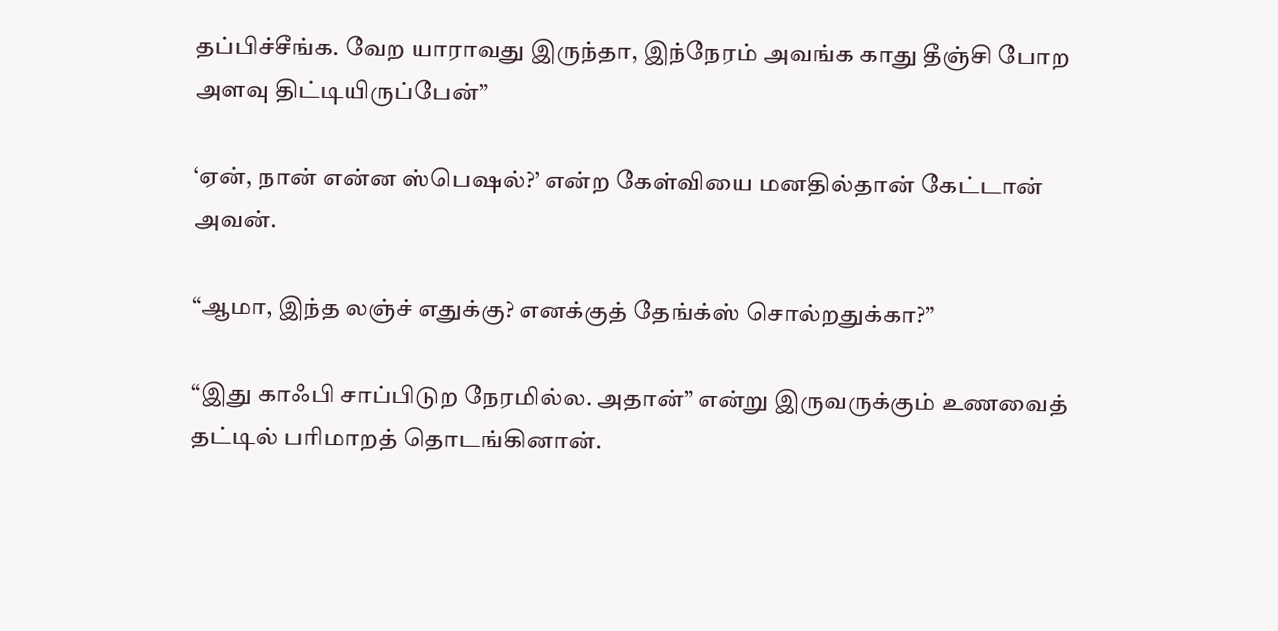தப்பிச்சீங்க. வேற யாராவது இருந்தா, இந்நேரம் அவங்க காது தீஞ்சி போற அளவு திட்டியிருப்பேன்”

‘ஏன், நான் என்ன ஸ்பெஷல்?’ என்ற கேள்வியை மனதில்தான் கேட்டான் அவன்.

“ஆமா, இந்த லஞ்ச் எதுக்கு? எனக்குத் தேங்க்ஸ் சொல்றதுக்கா?”

“இது காஃபி சாப்பிடுற நேரமில்ல. அதான்” என்று இருவருக்கும் உணவைத் தட்டில் பரிமாறத் தொடங்கினான்.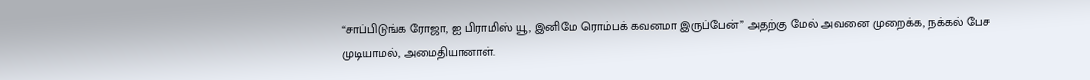“சாப்பிடுங்க ரோஜா, ஐ பிராமிஸ் யூ, இனிமே ரொம்பக் கவனமா இருப்பேன்” அதற்கு மேல் அவனை முறைக்க, நக்கல் பேச முடியாமல், அமைதியானாள்.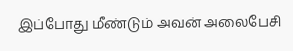இப்போது மீண்டும் அவன் அலைபேசி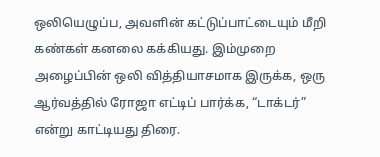ஒலியெழுப்ப, அவளின் கட்டுப்பாட்டையும் மீறி கண்கள் கனலை கக்கியது. இம்முறை அழைப்பின் ஒலி வித்தியாசமாக இருக்க, ஒரு ஆர்வத்தில் ரோஜா எட்டிப் பார்க்க, “டாக்டர்” என்று காட்டியது திரை.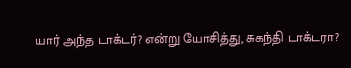யார் அந்த டாக்டர்? என்று யோசித்து, சுகந்தி டாக்டரா?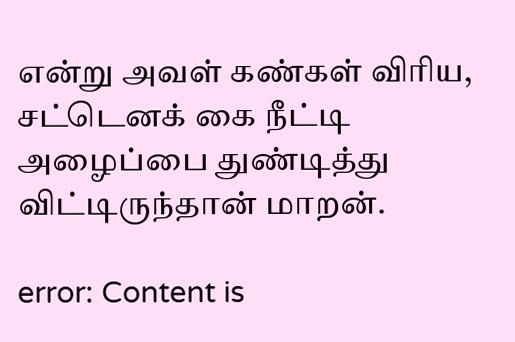என்று அவள் கண்கள் விரிய, சட்டெனக் கை நீட்டி அழைப்பை துண்டித்து விட்டிருந்தான் மாறன்.

error: Content is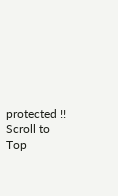protected !!
Scroll to Top